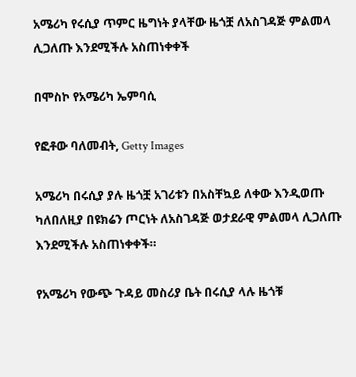አሜሪካ የሩሲያ ጥምር ዜግነት ያላቸው ዜጎቿ ለአስገዳጅ ምልመላ ሊጋለጡ እንደሚችሉ አስጠነቀቀች

በሞስኮ የአሜሪካ ኤምባሲ

የፎቶው ባለመብት, Getty Images

አሜሪካ በሩሲያ ያሉ ዜጎቿ አገሪቱን በአስቸኳይ ለቀው እንዲወጡ ካለበለዚያ በዩክሬን ጦርነት ለአስገዳጅ ወታደራዊ ምልመላ ሊጋለጡ እንደሚችሉ አስጠነቀቀች።

የአሜሪካ የውጭ ጉዳይ መስሪያ ቤት በሩሲያ ላሉ ዜጎቹ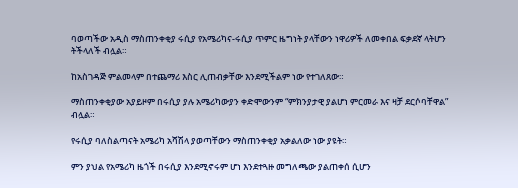ባወጣችው አዲስ ማስጠንቀቂያ ሩሲያ የአሜሪካና-ሩሲያ ጥምር ዜግነት ያላቸውን ነዋሪዎች ለመቀበል ፍቃደኛ ላትሆን ትችላለች ብሏል።

ከአስገዳጅ ምልመላም በተጨማሪ እስር ሊጠብቃቸው እንደሚችልም ነው የተገለጸው።

ማስጠንቀቂያው አያይዞም በሩሲያ ያሉ አሜሪካውያን ቀድሞውንም “ምክንያታዊ ያልሆነ ምርመራ እና ዛቻ ደርሶባቸዋል” ብሏል።

የሩሲያ ባለስልጣናት አሜሪካ አሻሽላ ያወጣቸውን ማስጠንቀቂያ አቃልለው ነው ያዩት።

ምን ያህል የአሜሪካ ዜጎች በሩሲያ እንደሚኖሩም ሆነ እንደተጓዙ መግለጫው ያልጠቀሰ ሲሆን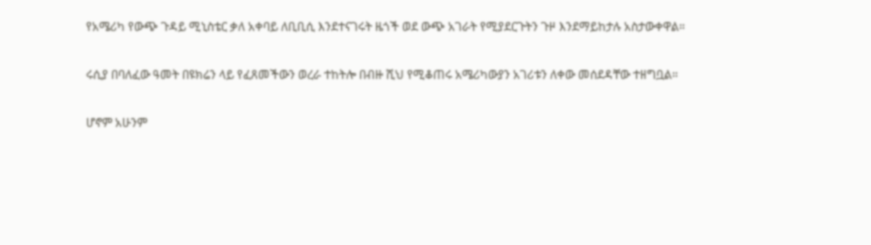የአሜሪካ የውጭ ጉዳይ ሚኒስቴር ቃለ አቀባይ ለቢቢሲ እንደተናገሩት ዜጎች ወደ ውጭ አገራት የሚያደርጉትን ጉዞ እንደማይከታሉ አስታውቀዋል።

ሩሲያ በባለፈው ዓመት በዩክሬን ላይ የፈጸመችውን ወረራ ተከትሎ በብዙ ሺህ የሚቆጠሩ አሜሪካውያን አገሪቱን ለቀው መሰደዳቸው ተዘግቧል።

ሆኖም አሁንም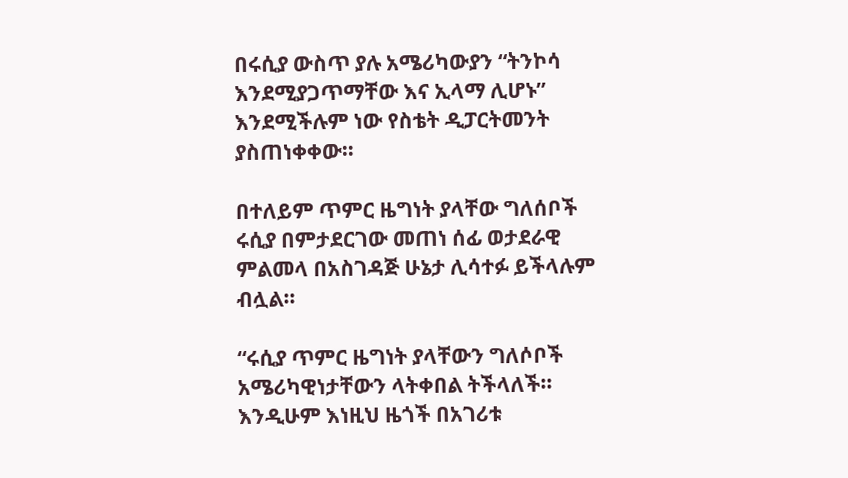በሩሲያ ውስጥ ያሉ አሜሪካውያን “ትንኮሳ እንደሚያጋጥማቸው እና ኢላማ ሊሆኑ” እንደሚችሉም ነው የስቴት ዲፓርትመንት ያስጠነቀቀው።

በተለይም ጥምር ዜግነት ያላቸው ግለሰቦች ሩሲያ በምታደርገው መጠነ ሰፊ ወታደራዊ ምልመላ በአስገዳጅ ሁኔታ ሊሳተፉ ይችላሉም ብሏል።

“ሩሲያ ጥምር ዜግነት ያላቸውን ግለሶቦች አሜሪካዊነታቸውን ላትቀበል ትችላለች። እንዲሁም እነዚህ ዜጎች በአገሪቱ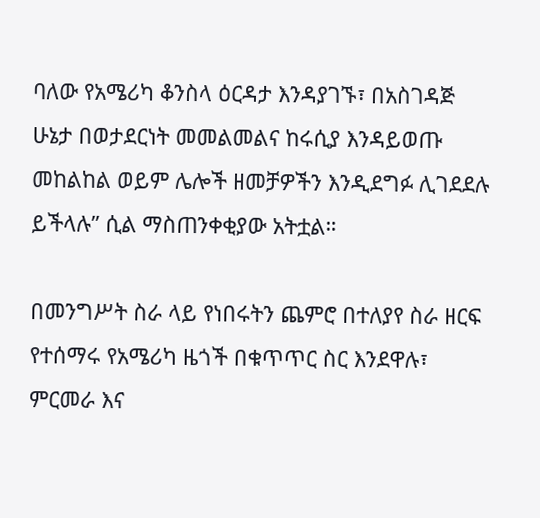ባለው የአሜሪካ ቆንስላ ዕርዳታ እንዳያገኙ፣ በአስገዳጅ ሁኔታ በወታደርነት መመልመልና ከሩሲያ እንዳይወጡ መከልከል ወይም ሌሎች ዘመቻዎችን እንዲደግፉ ሊገደደሉ ይችላሉ” ሲል ማስጠንቀቂያው አትቷል።

በመንግሥት ስራ ላይ የነበሩትን ጨምሮ በተለያየ ስራ ዘርፍ የተሰማሩ የአሜሪካ ዜጎች በቁጥጥር ስር እንደዋሉ፣ ምርመራ እና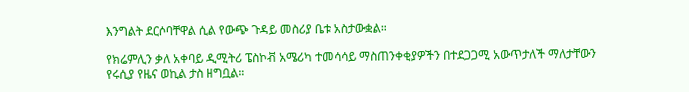እንግልት ደርሶባቸዋል ሲል የውጭ ጉዳይ መስሪያ ቤቱ አስታውቋል።

የክሬምሊን ቃለ አቀባይ ዲሚትሪ ፔስኮቭ አሜሪካ ተመሳሳይ ማስጠንቀቂያዎችን በተደጋጋሚ አውጥታለች ማለታቸውን የሩሲያ የዜና ወኪል ታስ ዘግቧል።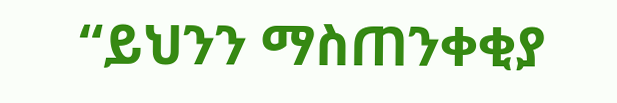“ይህንን ማስጠንቀቂያ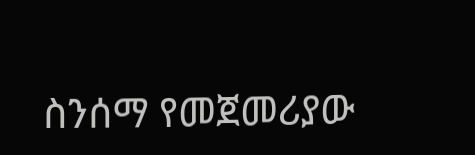ስንሰማ የመጀመሪያው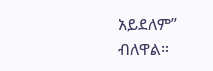አይደለም” ብለዋል።